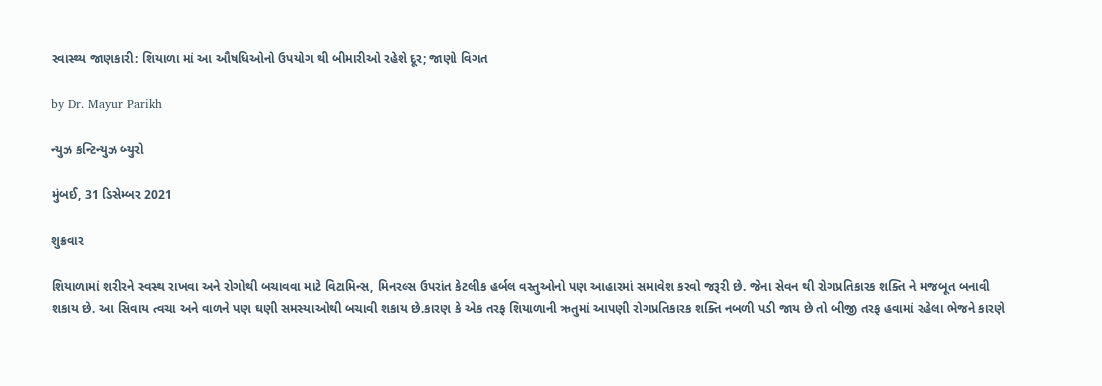સ્વાસ્થ્ય જાણકારી: શિયાળા માં આ ઔષધિઓનો ઉપયોગ થી બીમારીઓ રહેશે દૂર; જાણો વિગત

by Dr. Mayur Parikh

ન્યુઝ કન્ટિન્યુઝ બ્યુરો

મુંબઈ, 31 ડિસેમ્બર 2021

શુક્રવાર

શિયાળામાં શરીરને સ્વસ્થ રાખવા અને રોગોથી બચાવવા માટે વિટામિન્સ, મિનરલ્સ ઉપરાંત કેટલીક હર્બલ વસ્તુઓનો પણ આહારમાં સમાવેશ કરવો જરૂરી છે. જેના સેવન થી રોગપ્રતિકારક શક્તિ ને મજબૂત બનાવી શકાય છે. આ સિવાય ત્વચા અને વાળને પણ ઘણી સમસ્યાઓથી બચાવી શકાય છે.કારણ કે એક તરફ શિયાળાની ઋતુમાં આપણી રોગપ્રતિકારક શક્તિ નબળી પડી જાય છે તો બીજી તરફ હવામાં રહેલા ભેજને કારણે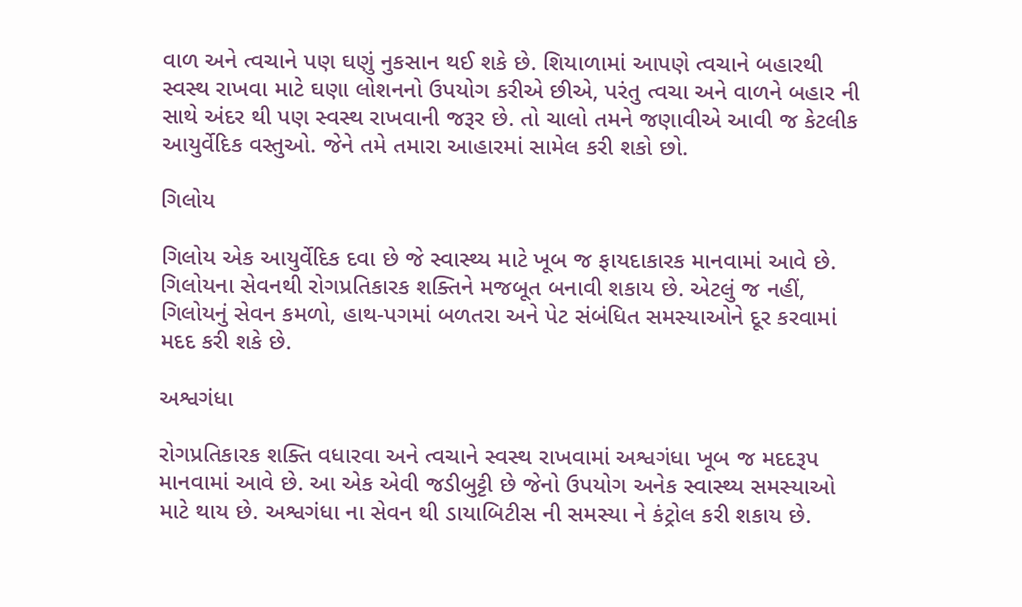વાળ અને ત્વચાને પણ ઘણું નુકસાન થઈ શકે છે. શિયાળામાં આપણે ત્વચાને બહારથી સ્વસ્થ રાખવા માટે ઘણા લોશનનો ઉપયોગ કરીએ છીએ, પરંતુ ત્વચા અને વાળને બહાર ની સાથે અંદર થી પણ સ્વસ્થ રાખવાની જરૂર છે. તો ચાલો તમને જણાવીએ આવી જ કેટલીક આયુર્વેદિક વસ્તુઓ. જેને તમે તમારા આહારમાં સામેલ કરી શકો છો.

ગિલોય

ગિલોય એક આયુર્વેદિક દવા છે જે સ્વાસ્થ્ય માટે ખૂબ જ ફાયદાકારક માનવામાં આવે છે. ગિલોયના સેવનથી રોગપ્રતિકારક શક્તિને મજબૂત બનાવી શકાય છે. એટલું જ નહીં, ગિલોયનું સેવન કમળો, હાથ-પગમાં બળતરા અને પેટ સંબંધિત સમસ્યાઓને દૂર કરવામાં મદદ કરી શકે છે.

અશ્વગંધા

રોગપ્રતિકારક શક્તિ વધારવા અને ત્વચાને સ્વસ્થ રાખવામાં અશ્વગંધા ખૂબ જ મદદરૂપ માનવામાં આવે છે. આ એક એવી જડીબુટ્ટી છે જેનો ઉપયોગ અનેક સ્વાસ્થ્ય સમસ્યાઓ માટે થાય છે. અશ્વગંધા ના સેવન થી ડાયાબિટીસ ની સમસ્યા ને કંટ્રોલ કરી શકાય છે.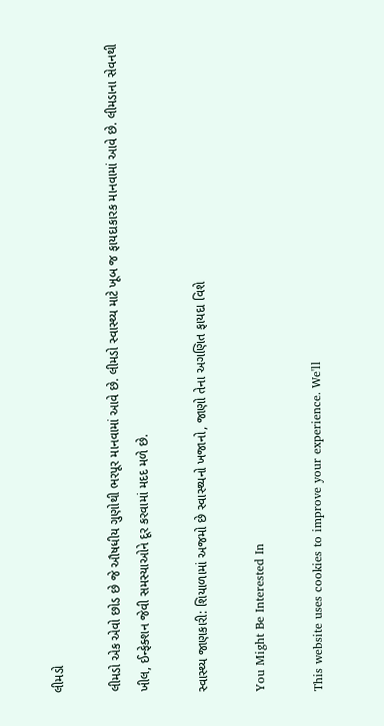લીમડો

લીમડો એક એવો છોડ છે જે ઔષધીય ગુણોથી ભરપૂર માનવામાં આવે છે. લીમડો સ્વાસ્થ્ય માટે ખૂબ જ ફાયદાકારક માનવામાં આવે છે. લીમડાના સેવનથી ખીલ, ઈન્ફેક્શન જેવી સમસ્યાઓને દૂર કરવામાં મદદ મળે છે.

સ્વાસ્થ્ય જાણકારી: શિયાળામાં અજમો છે સ્વાસ્થ્યનો ખજાનો, જાણો તેના અગણિત ફાયદા વિશે

You Might Be Interested In

This website uses cookies to improve your experience. We'll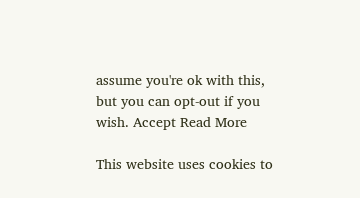assume you're ok with this, but you can opt-out if you wish. Accept Read More

This website uses cookies to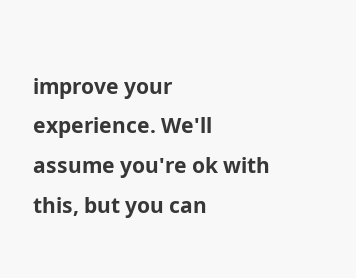improve your experience. We'll assume you're ok with this, but you can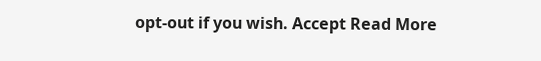opt-out if you wish. Accept Read More